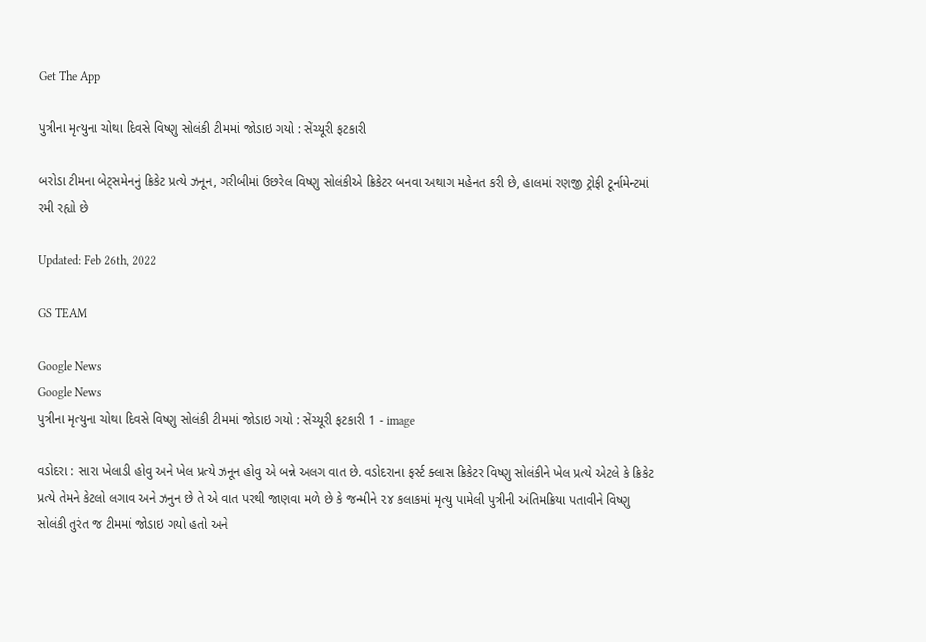Get The App

પુત્રીના મૃત્યુના ચોથા દિવસે વિષ્ણુ સોલંકી ટીમમાં જોડાઇ ગયો : સેંચ્યૂરી ફટકારી

બરોડા ટીમના બેટ્સમેનનું ક્રિકેટ પ્રત્યે ઝનૂન, ગરીબીમાં ઉછરેલ વિષ્ણુ સોલંકીએ ક્રિકેટર બનવા અથાગ મહેનત કરી છે, હાલમાં રણજી ટ્રોફી ટૂર્નામેન્ટમાં રમી રહ્યો છે

Updated: Feb 26th, 2022

GS TEAM

Google News
Google News
પુત્રીના મૃત્યુના ચોથા દિવસે વિષ્ણુ સોલંકી ટીમમાં જોડાઇ ગયો : સેંચ્યૂરી ફટકારી 1 - image

વડોદરા : સારા ખેલાડી હોવુ અને ખેલ પ્રત્યે ઝનૂન હોવુ એ બન્ને અલગ વાત છે. વડોદરાના ફર્સ્ટ ક્લાસ ક્રિકેટર વિષ્ણુ સોલંકીને ખેલ પ્રત્યે એટલે કે ક્રિકેટ પ્રત્યે તેમને કેટલો લગાવ અને ઝનુન છે તે એ વાત પરથી જાણવા મળે છે કે જન્મીને ૨૪ કલાકમાં મૃત્યુ પામેલી પુત્રીની અંતિમક્રિયા પતાવીને વિષ્ણુ સોલંકી તુરંત જ ટીમમાં જોડાઇ ગયો હતો અને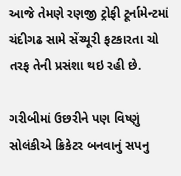આજે તેમણે રણજી ટ્રોફી ટૂર્નામેન્ટમાં ચંદીગઢ સામે સેંચ્યૂરી ફટકારતા ચો તરફ તેની પ્રસંશા થઇ રહી છે.

ગરીબીમાં ઉછરીને પણ વિષ્ણું સોલંકીએ ક્રિકેટર બનવાનું સપનુ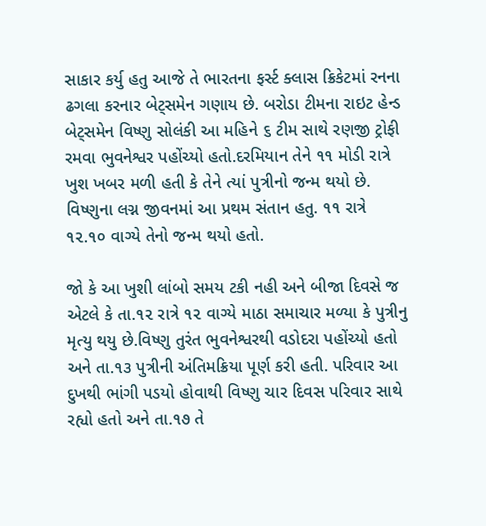સાકાર કર્યુ હતુ આજે તે ભારતના ફર્સ્ટ ક્લાસ ક્રિકેટમાં રનના ઢગલા કરનાર બેટ્સમેન ગણાય છે. બરોડા ટીમના રાઇટ હેન્ડ બેટ્સમેન વિષ્ણુ સોલંકી આ મહિને ૬ ટીમ સાથે રણજી ટ્રોફી રમવા ભુવનેશ્વર પહોંચ્યો હતો.દરમિયાન તેને ૧૧ મોડી રાત્રે ખુશ ખબર મળી હતી કે તેને ત્યાં પુત્રીનો જન્મ થયો છે. વિષ્ણુના લગ્ન જીવનમાં આ પ્રથમ સંતાન હતુ. ૧૧ રાત્રે ૧૨.૧૦ વાગ્યે તેનો જન્મ થયો હતો.

જો કે આ ખુશી લાંબો સમય ટકી નહી અને બીજા દિવસે જ એટલે કે તા.૧૨ રાત્રે ૧૨ વાગ્યે માઠા સમાચાર મળ્યા કે પુત્રીનુ મૃત્યુ થયુ છે.વિષ્ણુ તુરંત ભુવનેશ્વરથી વડોદરા પહોંચ્યો હતો અને તા.૧૩ પુત્રીની અંતિમક્રિયા પૂર્ણ કરી હતી. પરિવાર આ દુખથી ભાંગી પડયો હોવાથી વિષ્ણુ ચાર દિવસ પરિવાર સાથે રહ્યો હતો અને તા.૧૭ તે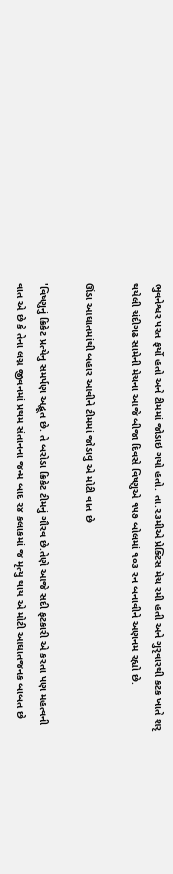ભુવનેશ્વર પરત ફર્યો હતો અને ટીમમાં જોડાઇ ગયો હતો. તા.૨૩મીએ પ્રેક્ટિસ મેચ રમી હતી અને ગુરૃવારથી કટક ખાતે શરૃ થયેલી ચંદીગઢ સામેની મેચના આજે બીજા દિવસે વિષ્ણુએ ૧૫૭ બોલમાં ૧૦૩ રન બનાવીને અણનમ રહ્યો છે.

ઊંડા આઘાતમાંથી બહાર આવીને ટીમમાં જોડાવુ એ મોટી વાત છે

'વિષ્ણુનું ક્રિકેટ પ્રત્યેનુ સમર્પણ અદ્ભૂત છે. તે બરોડા ક્રિકેટ ટીમનું ગૌરવ છે.તેણે આજે સદી ફટકારી એ કરતા પણ મહત્વની વાત એ છે કે તેના લગ્ન જીવનમાં પ્રથમ સંતાનના જન્મ બાદ ૨૪ કલાકમાં જ મૃત્યુ થાય એ મોટી આઘાતજનક બાબત છે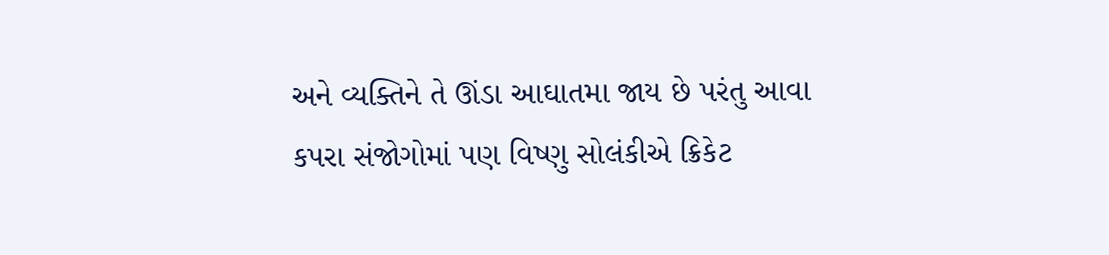અને વ્યક્તિને તે ઊંડા આઘાતમા જાય છે પરંતુ આવા કપરા સંજોગોમાં પણ વિષ્ણુ સોલંકીએ ક્રિકેટ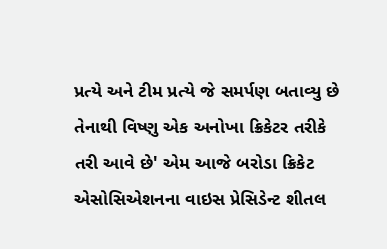પ્રત્યે અને ટીમ પ્રત્યે જે સમર્પણ બતાવ્યુ છે તેનાથી વિષ્ણુ એક અનોખા ક્રિકેટર તરીકે તરી આવે છે' એમ આજે બરોડા ક્રિકેટ એસોસિએશનના વાઇસ પ્રેસિડેન્ટ શીતલ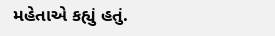મહેતાએ કહ્યું હતું.